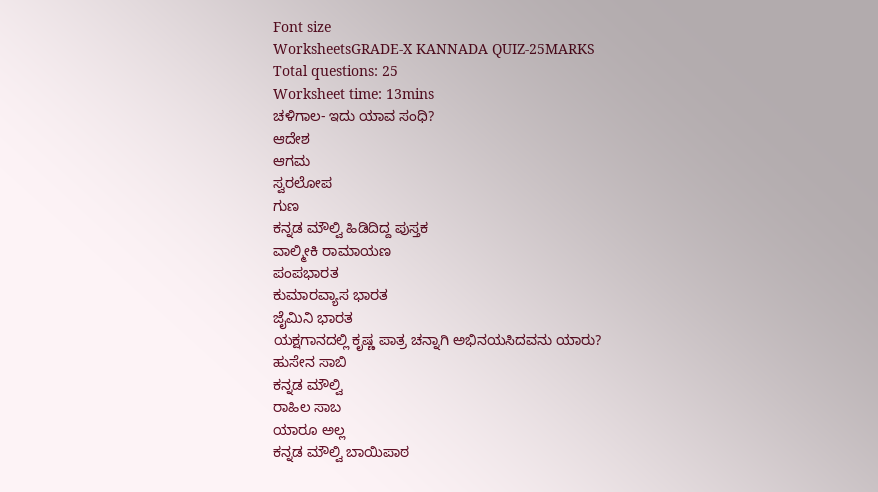Font size
WorksheetsGRADE-X KANNADA QUIZ-25MARKS
Total questions: 25
Worksheet time: 13mins
ಚಳಿಗಾಲ- ಇದು ಯಾವ ಸಂಧಿ?
ಆದೇಶ
ಆಗಮ
ಸ್ವರಲೋಪ
ಗುಣ
ಕನ್ನಡ ಮೌಲ್ವಿ ಹಿಡಿದಿದ್ದ ಪುಸ್ತಕ
ವಾಲ್ಮೀಕಿ ರಾಮಾಯಣ
ಪಂಪಭಾರತ
ಕುಮಾರವ್ಯಾಸ ಭಾರತ
ಜೈಮಿನಿ ಭಾರತ
ಯಕ್ಷಗಾನದಲ್ಲಿ ಕೃಷ್ಣ ಪಾತ್ರ ಚನ್ನಾಗಿ ಅಭಿನಯಸಿದವನು ಯಾರು?
ಹುಸೇನ ಸಾಬಿ
ಕನ್ನಡ ಮೌಲ್ವಿ
ರಾಹಿಲ ಸಾಬ
ಯಾರೂ ಅಲ್ಲ
ಕನ್ನಡ ಮೌಲ್ವಿ ಬಾಯಿಪಾಠ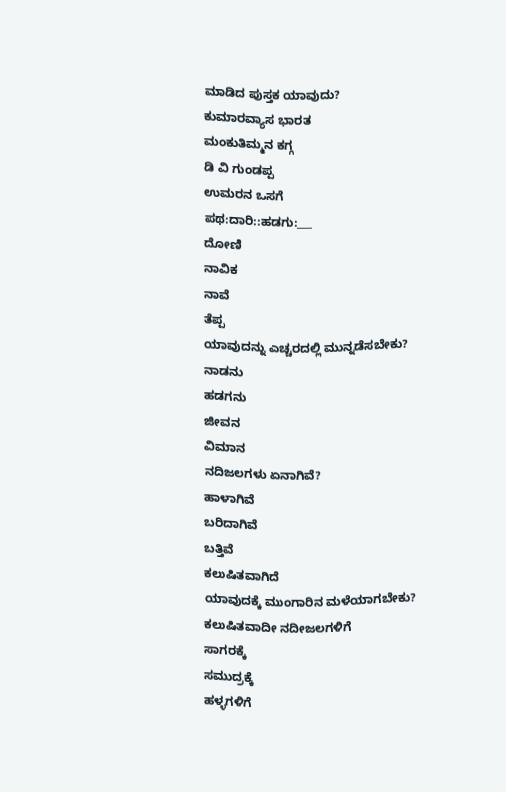ಮಾಡಿದ ಪುಸ್ತಕ ಯಾವುದು?
ಕುಮಾರವ್ಯಾಸ ಭಾರತ
ಮಂಕುತಿಮ್ಮನ ಕಗ್ಗ
ಡಿ ವಿ ಗುಂಡಪ್ಪ
ಉಮರನ ಒಸಗೆ
ಪಥ:ದಾರಿ::ಹಡಗು:___
ದೋಣಿ
ನಾವಿಕ
ನಾವೆ
ತೆಪ್ಪ
ಯಾವುದನ್ನು ಎಚ್ಚರದಲ್ಲಿ ಮುನ್ನಡೆಸಬೇಕು?
ನಾಡನು
ಹಡಗನು
ಜೀವನ
ವಿಮಾನ
ನದಿಜಲಗಳು ಏನಾಗಿವೆ?
ಹಾಳಾಗಿವೆ
ಬರಿದಾಗಿವೆ
ಬತ್ತಿವೆ
ಕಲುಷಿತವಾಗಿದೆ
ಯಾವುದಕ್ಕೆ ಮುಂಗಾರಿನ ಮಳೆಯಾಗಬೇಕು?
ಕಲುಷಿತವಾದೀ ನದೀಜಲಗಳಿಗೆ
ಸಾಗರಕ್ಕೆ
ಸಮುದ್ರಕ್ಕೆ
ಹಳ್ಳಗಳಿಗೆ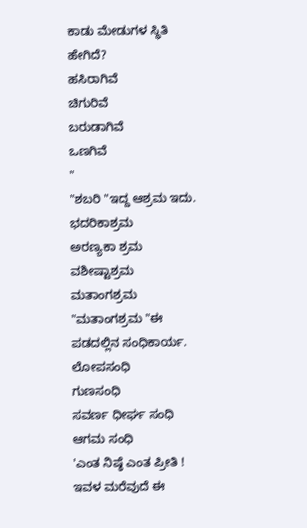ಕಾಡು ಮೇಡುಗಳ ಸ್ಥಿತಿ ಹೇಗಿದೆ?
ಹಸಿರಾಗಿವೆ
ಚಿಗುರಿವೆ
ಬರುಡಾಗಿವೆ
ಒಣಗಿವೆ
"
"ಶಬರಿ "ಇದ್ದ ಆಶ್ರಮ ಇದು.
ಭದರಿಕಾಶ್ರಮ
ಅರಣ್ಯಕಾ ಶ್ರಮ
ವಶೀಷ್ಟಾಶ್ರಮ
ಮತಾಂಗಶ್ರಮ
"ಮತಾಂಗಶ್ರಮ "ಈ ಪಡದಲ್ಲಿನ ಸಂಧಿಕಾರ್ಯ.
ಲೋಪಸಂಧಿ
ಗುಣಸಂಧಿ
ಸವರ್ಣ ಧೀರ್ಘ ಸಂಧಿ
ಆಗಮ ಸಂಧಿ
'ಎಂತ ನಿಷ್ಠೆ ಎಂತ ಪ್ರೀತಿ ! ಇವಳ ಮರೆವುದೆ ಈ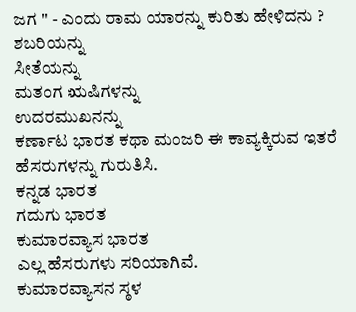ಜಗ '' - ಎಂದು ರಾಮ ಯಾರನ್ನು ಕುರಿತು ಹೇಳಿದನು ?
ಶಬರಿಯನ್ನು
ಸೀತೆಯನ್ನು
ಮತಂಗ ಋಷಿಗಳನ್ನು
ಉದರಮುಖನನ್ನು
ಕರ್ಣಾಟ ಭಾರತ ಕಥಾ ಮಂಜರಿ ಈ ಕಾವ್ಯಕ್ಕಿರುವ ಇತರೆ ಹೆಸರುಗಳನ್ನು ಗುರುತಿಸಿ.
ಕನ್ನಡ ಭಾರತ
ಗದುಗು ಭಾರತ
ಕುಮಾರವ್ಯಾಸ ಭಾರತ
ಎಲ್ಲ ಹೆಸರುಗಳು ಸರಿಯಾಗಿವೆ.
ಕುಮಾರವ್ಯಾಸನ ಸ್ಠಳ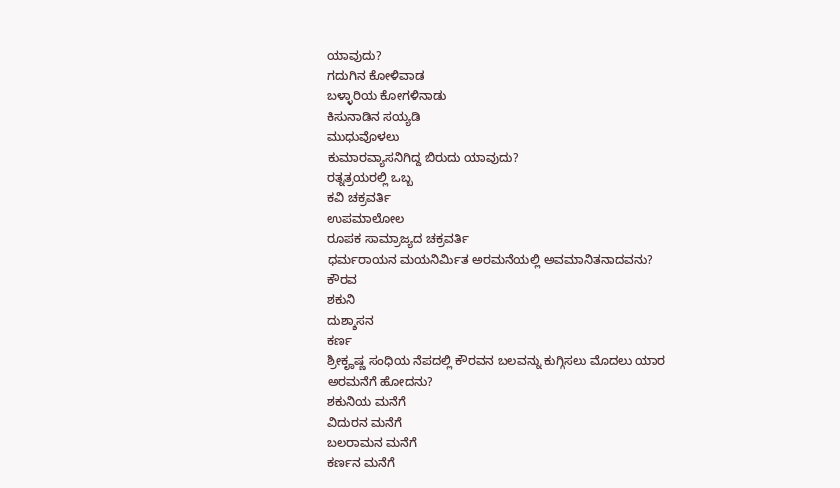ಯಾವುದು?
ಗದುಗಿನ ಕೋಳಿವಾಡ
ಬಳ್ಳಾರಿಯ ಕೋಗಳಿನಾಡು
ಕಿಸುನಾಡಿನ ಸಯ್ಯಡಿ
ಮುಧುವೊಳಲು
ಕುಮಾರವ್ಯಾಸನಿಗಿದ್ದ ಬಿರುದು ಯಾವುದು?
ರತ್ನತ್ರಯರಲ್ಲಿ ಒಬ್ಬ
ಕವಿ ಚಕ್ರವರ್ತಿ
ಉಪಮಾಲೋಲ
ರೂಪಕ ಸಾಮ್ರಾಜ್ಯದ ಚಕ್ರವರ್ತಿ
ಧರ್ಮರಾಯನ ಮಯನಿರ್ಮಿತ ಅರಮನೆಯಲ್ಲಿ ಅವಮಾನಿತನಾದವನು?
ಕೌರವ
ಶಕುನಿ
ದುಶ್ಶಾಸನ
ಕರ್ಣ
ಶ್ರೀಕೄಷ್ಣ ಸಂಧಿಯ ನೆಪದಲ್ಲಿ ಕೌರವನ ಬಲವನ್ನು ಕುಗ್ಗಿಸಲು ಮೊದಲು ಯಾರ ಅರಮನೆಗೆ ಹೋದನು?
ಶಕುನಿಯ ಮನೆಗೆ
ವಿದುರನ ಮನೆಗೆ
ಬಲರಾಮನ ಮನೆಗೆ
ಕರ್ಣನ ಮನೆಗೆ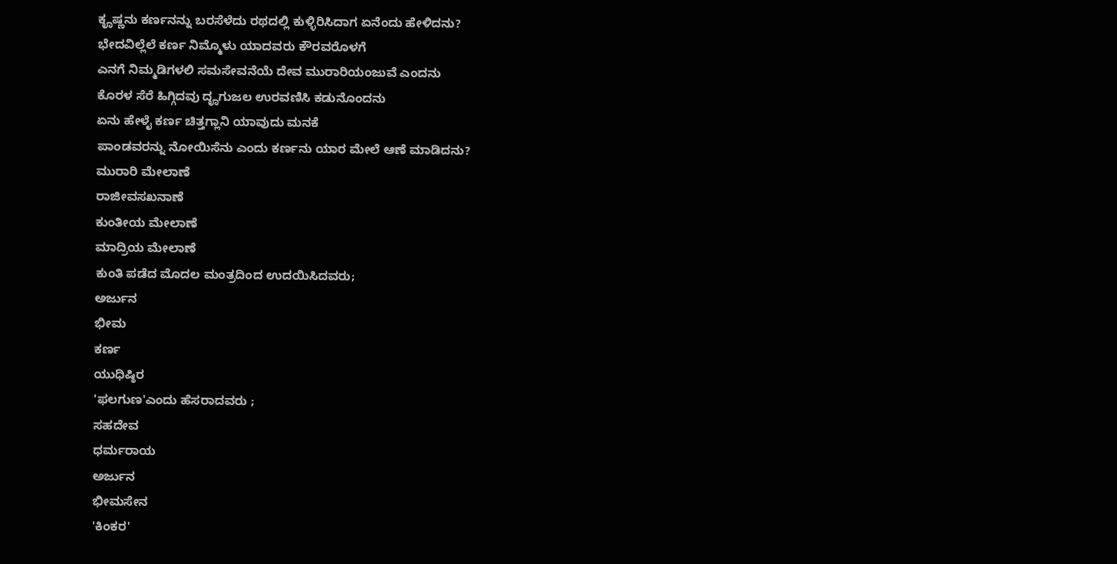ಕೄಷ್ಣನು ಕರ್ಣನನ್ನು ಬರಸೆಳೆದು ರಥದಲ್ಲಿ ಕುಳ್ಳಿರಿಸಿದಾಗ ಏನೆಂದು ಹೇಳಿದನು?
ಭೇದವಿಲ್ಲೆಲೆ ಕರ್ಣ ನಿಮ್ಮೊಳು ಯಾದವರು ಕೌರವರೊಳಗೆ
ಎನಗೆ ನಿಮ್ಮಡಿಗಳಲಿ ಸಮಸೇವನೆಯೆ ದೇವ ಮುರಾರಿಯಂಜುವೆ ಎಂದನು
ಕೊರಳ ಸೆರೆ ಹಿಗ್ಗಿದವು ದೄಗುಜಲ ಉರವಣಿಸಿ ಕಡುನೊಂದನು
ಏನು ಹೇಳೈ ಕರ್ಣ ಚಿತ್ತಗ್ಲಾನಿ ಯಾವುದು ಮನಕೆ
ಪಾಂಡವರನ್ನು ನೋಯಿಸೆನು ಎಂದು ಕರ್ಣನು ಯಾರ ಮೇಲೆ ಆಣೆ ಮಾಡಿದನು?
ಮುರಾರಿ ಮೇಲಾಣೆ
ರಾಜೀವಸಖನಾಣೆ
ಕುಂತೀಯ ಮೇಲಾಣೆ
ಮಾದ್ರಿಯ ಮೇಲಾಣೆ
ಕುಂತಿ ಪಡೆದ ಮೊದಲ ಮಂತ್ರದಿಂದ ಉದಯಿಸಿದವರು;
ಅರ್ಜುನ
ಭೀಮ
ಕರ್ಣ
ಯುಧಿಷ್ಠಿರ
'ಫಲಗುಣ'ಎಂದು ಹೆಸರಾದವರು ;
ಸಹದೇವ
ಧರ್ಮರಾಯ
ಅರ್ಜುನ
ಭೀಮಸೇನ
'ಕಿಂಕರ'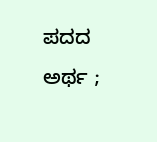ಪದದ ಅರ್ಥ ;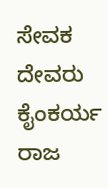ಸೇವಕ
ದೇವರು
ಕೈಂಕರ್ಯ
ರಾಜ